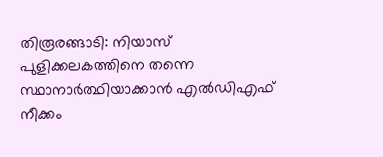തിരൂരങ്ങാടി: നിയാസ് പുളിക്കലകത്തിനെ തന്നെ സ്ഥാനാര്‍ത്ഥിയാക്കാന്‍ എല്‍ഡിഎഫ് നീക്കം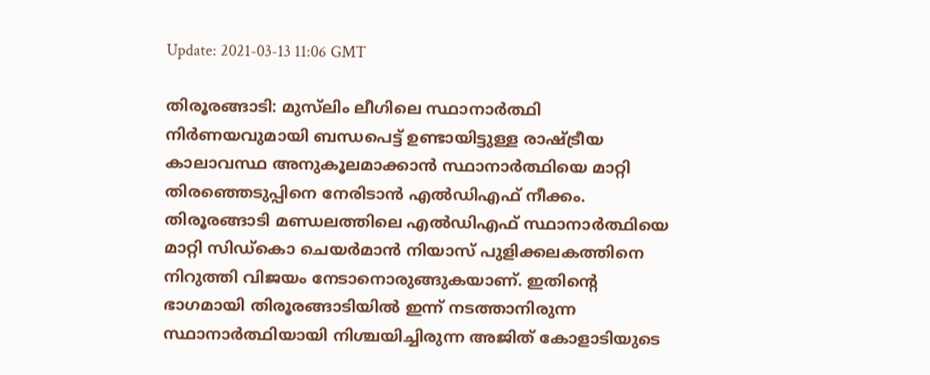Update: 2021-03-13 11:06 GMT

തിരൂരങ്ങാടി: മുസ്‌ലിം ലീഗിലെ സ്ഥാനാര്‍ത്ഥി നിര്‍ണയവുമായി ബന്ധപെട്ട് ഉണ്ടായിട്ടുള്ള രാഷ്ട്രീയ കാലാവസ്ഥ അനുകൂലമാക്കാന്‍ സ്ഥാനാര്‍ത്ഥിയെ മാറ്റി തിരഞ്ഞെടുപ്പിനെ നേരിടാന്‍ എല്‍ഡിഎഫ് നീക്കം. തിരൂരങ്ങാടി മണ്ഡലത്തിലെ എല്‍ഡിഎഫ് സ്ഥാനാര്‍ത്ഥിയെ മാറ്റി സിഡ്‌കൊ ചെയര്‍മാന്‍ നിയാസ് പുളിക്കലകത്തിനെ നിറുത്തി വിജയം നേടാനൊരുങ്ങുകയാണ്. ഇതിന്റെ ഭാഗമായി തിരൂരങ്ങാടിയില്‍ ഇന്ന് നടത്താനിരുന്ന സ്ഥാനാര്‍ത്ഥിയായി നിശ്ചയിച്ചിരുന്ന അജിത് കോളാടിയുടെ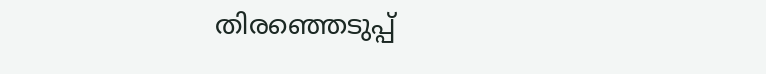തിരഞ്ഞെടുപ്പ്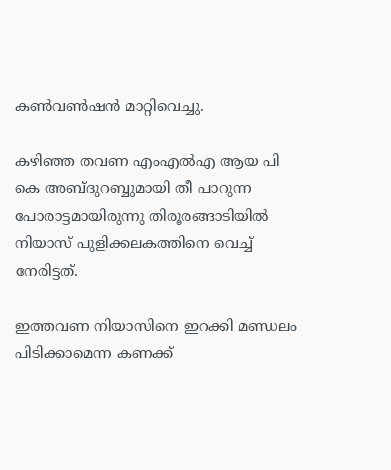കണ്‍വണ്‍ഷന്‍ മാറ്റിവെച്ചു.

കഴിഞ്ഞ തവണ എംഎല്‍എ ആയ പി കെ അബ്ദുറബ്ബുമായി തീ പാറുന്ന പോരാട്ടമായിരുന്നു തിരൂരങ്ങാടിയില്‍ നിയാസ് പുളിക്കലകത്തിനെ വെച്ച് നേരിട്ടത്.

ഇത്തവണ നിയാസിനെ ഇറക്കി മണ്ഡലം പിടിക്കാമെന്ന കണക്ക്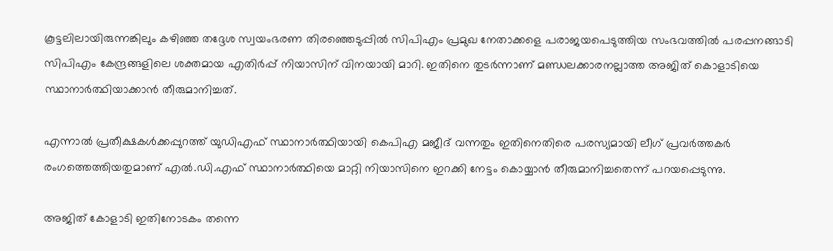കൂട്ടലിലായിരുന്നങ്കിലും കഴിഞ്ഞ തദ്ദേശ സ്വയംഭരണ തിരഞ്ഞെടുപ്പില്‍ സിപിഎം പ്രമുഖ നേതാക്കളെ പരാജയപെടുത്തിയ സംഭവത്തില്‍ പരപ്പനങ്ങാടി സിപിഎം കേന്ദ്രങ്ങളിലെ ശക്തമായ എതിര്‍പ്പ് നിയാസിന് വിനയായി മാറി. ഇതിനെ തുടര്‍ന്നാണ് മണ്ഡലക്കാരനല്ലാത്ത അജിത് കൊളാടിയെ സ്ഥാനാര്‍ത്ഥിയാക്കാന്‍ തീരുമാനിച്ചത്.

എന്നാല്‍ പ്രതീക്ഷകള്‍ക്കപ്പുറത്ത് യുഡിഎഫ് സ്ഥാനാര്‍ത്ഥിയായി കെപിഎ മജീദ് വന്നതും ഇതിനെതിരെ പരസ്യമായി ലീഗ് പ്രവര്‍ത്തകര്‍ രംഗത്തെത്തിയതുമാണ് എല്‍.ഡി.എഫ് സ്ഥാനാര്‍ത്ഥിയെ മാറ്റി നിയാസിനെ ഇറക്കി നേട്ടം കൊയ്യാന്‍ തീരുമാനിച്ചതെന്ന് പറയപ്പെടുന്നു.

അജിത് കോളാടി ഇതിനോടകം തന്നെ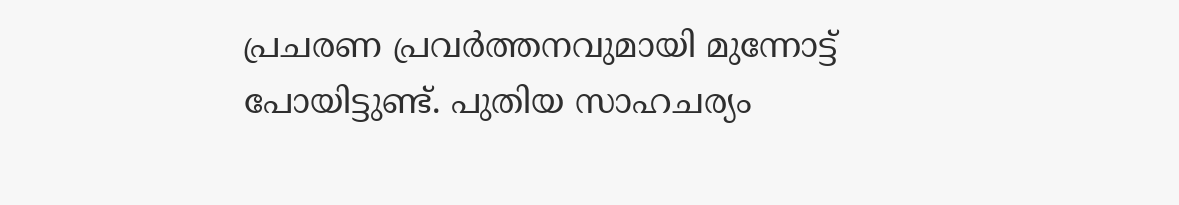പ്രചരണ പ്രവര്‍ത്തനവുമായി മുന്നോട്ട് പോയിട്ടുണ്ട്. പുതിയ സാഹചര്യം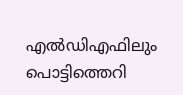എല്‍ഡിഎഫിലും പൊട്ടിത്തെറി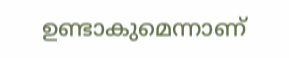ഉണ്ടാകുമെന്നാണ്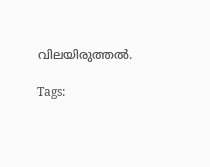വിലയിരുത്തല്‍.

Tags: